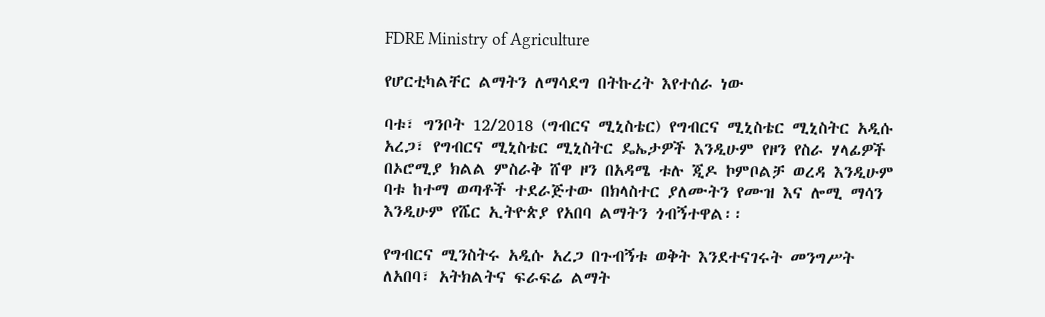FDRE Ministry of Agriculture

የሆርቲካልቸር ልማትን ለማሳደግ በትኩረት እየተሰራ ነው

ባቱ፣ ግንቦት 12/2018 (ግብርና ሚኒስቴር) የግብርና ሚኒስቴር ሚኒስትር አዲሱ አረጋ፣ የግብርና ሚኒስቴር ሚኒስትር ዴኤታዎች እንዲሁም የዞን የስራ ሃላፊዎች በኦሮሚያ ክልል ምስራቅ ሸዋ ዞን በአዳሜ ቱሉ ጂዶ ኮምቦልቻ ወረዳ እንዲሁም ባቱ ከተማ ወጣቶች ተደራጅተው በክላስተር ያለሙትን የሙዝ እና ሎሚ ማሳን እንዲሁም የሼር ኢትዮጵያ የአበባ ልማትን ጎብኝተዋል፡፡

የግብርና ሚንስትሩ አዲሱ አረጋ በጉብኝቱ ወቅት እንደተናገሩት መንግሥት ለአበባ፣ አትክልትና ፍራፍሬ ልማት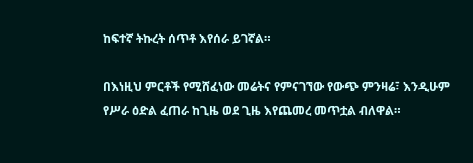ከፍተኛ ትኩረት ሰጥቶ እየሰራ ይገኛል።

በእነዚህ ምርቶች የሚሸፈነው መሬትና የምናገኘው የውጭ ምንዛሬ፣ እንዲሁም የሥራ ዕድል ፈጠራ ከጊዜ ወደ ጊዜ እየጨመረ መጥቷል ብለዋል።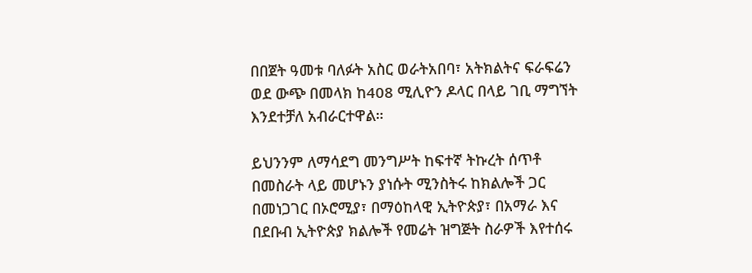በበጀት ዓመቱ ባለፉት አስር ወራትአበባ፣ አትክልትና ፍራፍሬን ወደ ውጭ በመላክ ከ408 ሚሊዮን ዶላር በላይ ገቢ ማግኘት እንደተቻለ አብራርተዋል።

ይህንንም ለማሳደግ መንግሥት ከፍተኛ ትኩረት ሰጥቶ በመስራት ላይ መሆኑን ያነሱት ሚንስትሩ ከክልሎች ጋር በመነጋገር በኦሮሚያ፣ በማዕከላዊ ኢትዮጵያ፣ በአማራ እና በደቡብ ኢትዮጵያ ክልሎች የመሬት ዝግጅት ስራዎች እየተሰሩ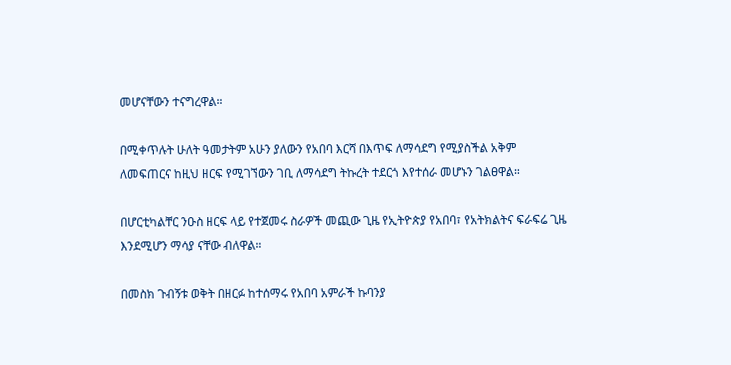መሆናቸውን ተናግረዋል።

በሚቀጥሉት ሁለት ዓመታትም አሁን ያለውን የአበባ እርሻ በእጥፍ ለማሳደግ የሚያስችል አቅም ለመፍጠርና ከዚህ ዘርፍ የሚገኘውን ገቢ ለማሳደግ ትኩረት ተደርጎ እየተሰራ መሆኑን ገልፀዋል።

በሆርቲካልቸር ንዑስ ዘርፍ ላይ የተጀመሩ ስራዎች መጪው ጊዜ የኢትዮጵያ የአበባ፣ የአትክልትና ፍራፍሬ ጊዜ እንደሚሆን ማሳያ ናቸው ብለዋል።

በመስክ ጉብኝቱ ወቅት በዘርፉ ከተሰማሩ የአበባ አምራች ኩባንያ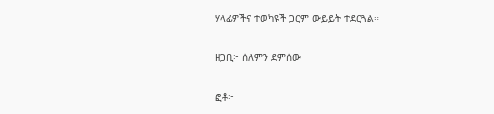ሃላፊዎችና ተወካዩች ጋርም ውይይት ተደርጓል።

ዘጋቢ፦ ሰለምን ደምሰው

ፎቶ፦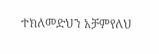ተክለመድህን አቻምየለህ